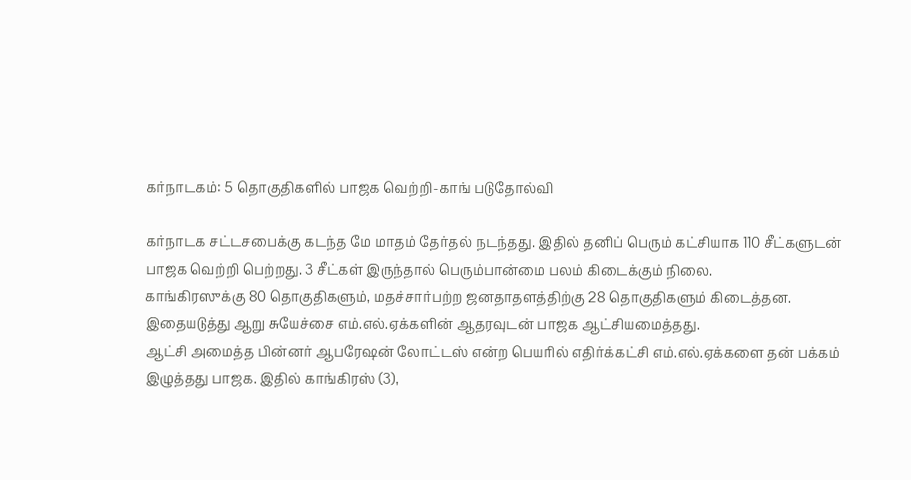கர்நாடகம்: 5 தொகுதிகளில் பாஜக வெற்றி-காங் படுதோல்வி

கர்நாடக சட்டசபைக்கு கடந்த மே மாதம் தேர்தல் நடந்தது. இதில் தனிப் பெரும் கட்சியாக 110 சீட்களுடன் பாஜக வெற்றி பெற்றது. 3 சீட்கள் இருந்தால் பெரும்பான்மை பலம் கிடைக்கும் நிலை.
காங்கிரஸுக்கு 80 தொகுதிகளும், மதச்சார்பற்ற ஜனதாதளத்திற்கு 28 தொகுதிகளும் கிடைத்தன.
இதையடுத்து ஆறு சுயேச்சை எம்.எல்.ஏக்களின் ஆதரவுடன் பாஜக ஆட்சியமைத்தது.
ஆட்சி அமைத்த பின்னர் ஆபரேஷன் லோட்டஸ் என்ற பெயரில் எதிர்க்கட்சி எம்.எல்.ஏக்களை தன் பக்கம் இழுத்தது பாஜக. இதில் காங்கிரஸ் (3),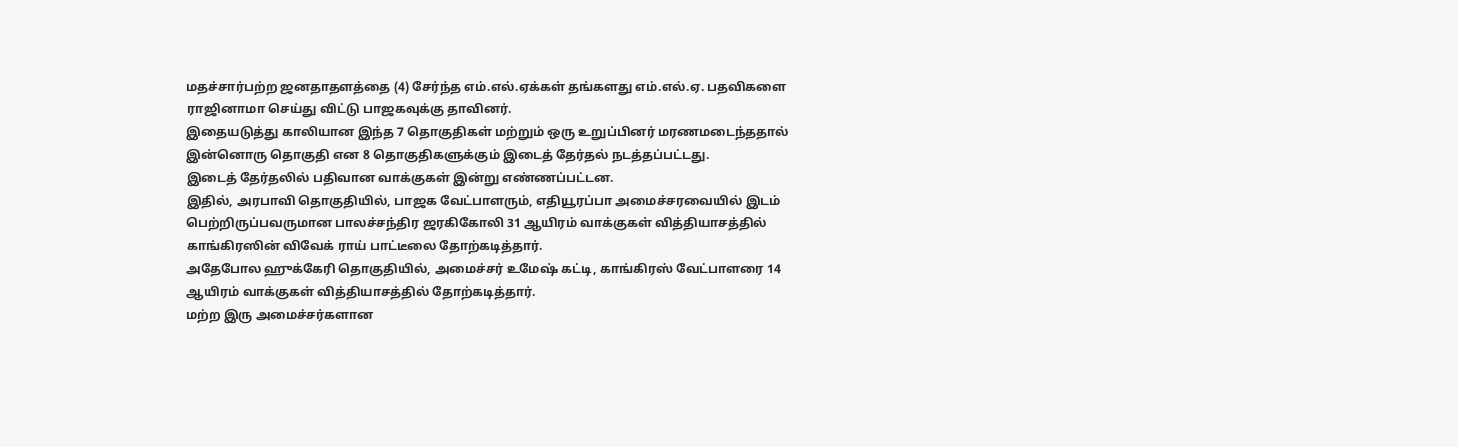மதச்சார்பற்ற ஜனதாதளத்தை (4) சேர்ந்த எம்.எல்.ஏக்கள் தங்களது எம்.எல்.ஏ. பதவிகளை ராஜினாமா செய்து விட்டு பாஜகவுக்கு தாவினர்.
இதையடுத்து காலியான இந்த 7 தொகுதிகள் மற்றும் ஒரு உறுப்பினர் மரணமடைந்ததால் இன்னொரு தொகுதி என 8 தொகுதிகளுக்கும் இடைத் தேர்தல் நடத்தப்பட்டது.
இடைத் தேர்தலில் பதிவான வாக்குகள் இன்று எண்ணப்பட்டன.
இதில், அரபாவி தொகுதியில், பாஜக வேட்பாளரும், எதியூரப்பா அமைச்சரவையில் இடம் பெற்றிருப்பவருமான பாலச்சந்திர ஜரகிகோலி 31 ஆயிரம் வாக்குகள் வித்தியாசத்தில் காங்கிரஸின் விவேக் ராய் பாட்டீலை தோற்கடித்தார்.
அதேபோல ஹுக்கேரி தொகுதியில், அமைச்சர் உமேஷ் கட்டி, காங்கிரஸ் வேட்பாளரை 14 ஆயிரம் வாக்குகள் வித்தியாசத்தில் தோற்கடித்தார்.
மற்ற இரு அமைச்சர்களான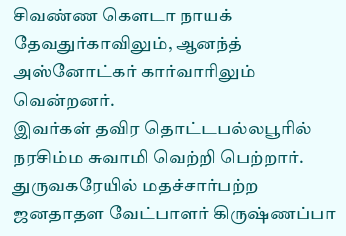சிவண்ண கெளடா நாயக் தேவதுர்காவிலும், ஆனந்த் அஸ்னோட்கர் கார்வாரிலும் வென்றனர்.
இவர்கள் தவிர தொட்டபல்லபூரில் நரசிம்ம சுவாமி வெற்றி பெற்றார்.
துருவகரேயில் மதச்சார்பற்ற ஜனதாதள வேட்பாளர் கிருஷ்ணப்பா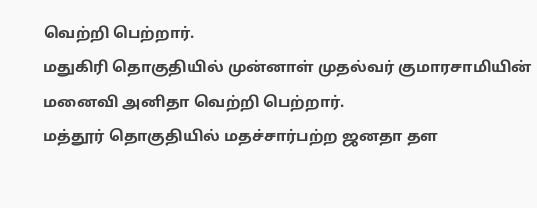வெற்றி பெற்றார்.
மதுகிரி தொகுதியில் முன்னாள் முதல்வர் குமாரசாமியின் மனைவி அனிதா வெற்றி பெற்றார்.
மத்தூர் தொகுதியில் மதச்சார்பற்ற ஜனதா தள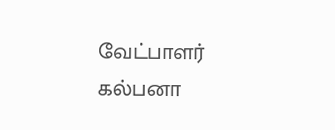வேட்பாளர் கல்பனா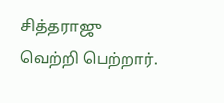சித்தராஜு வெற்றி பெற்றார்.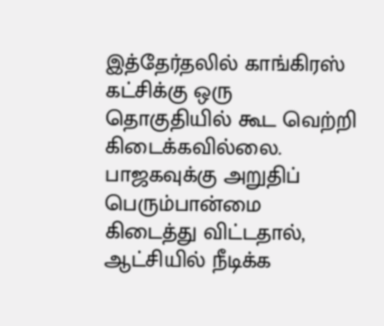இத்தேர்தலில் காங்கிரஸ் கட்சிக்கு ஒரு தொகுதியில் கூட வெற்றி கிடைக்கவில்லை.
பாஜகவுக்கு அறுதிப் பெரும்பான்மை கிடைத்து விட்டதால், ஆட்சியில் நீடிக்க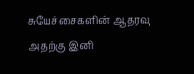சுயேச்சைகளின் ஆதரவு அதற்கு இனி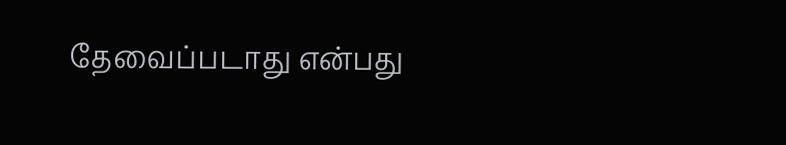தேவைப்படாது என்பது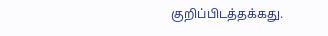குறிப்பிடத்தக்கது.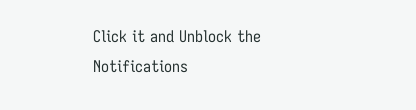Click it and Unblock the Notifications